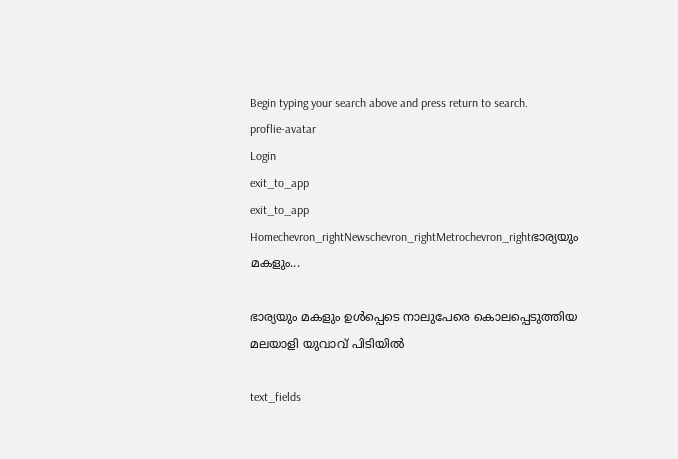Begin typing your search above and press return to search.
proflie-avatar
Login
exit_to_app
exit_to_app
Homechevron_rightNewschevron_rightMetrochevron_rightഭാര്യയും മകളും...

ഭാര്യയും മകളും ഉൾപ്പെടെ നാലുപേരെ കൊലപ്പെടുത്തിയ മലയാളി യുവാവ് പിടിയിൽ

text_fields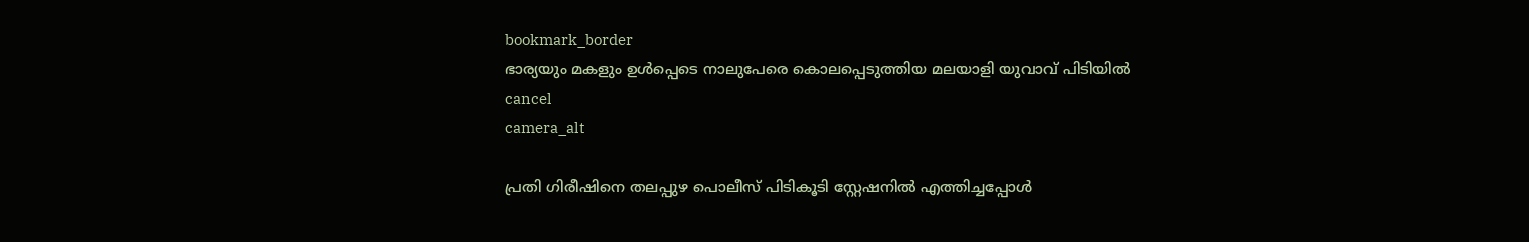bookmark_border
ഭാര്യയും മകളും ഉൾപ്പെടെ നാലുപേരെ കൊലപ്പെടുത്തിയ മലയാളി യുവാവ് പിടിയിൽ
cancel
camera_alt

പ്രതി ഗിരീഷിനെ തലപ്പുഴ പൊലീസ് പിടികൂടി സ്റ്റേഷനിൽ എത്തിച്ചപ്പോൾ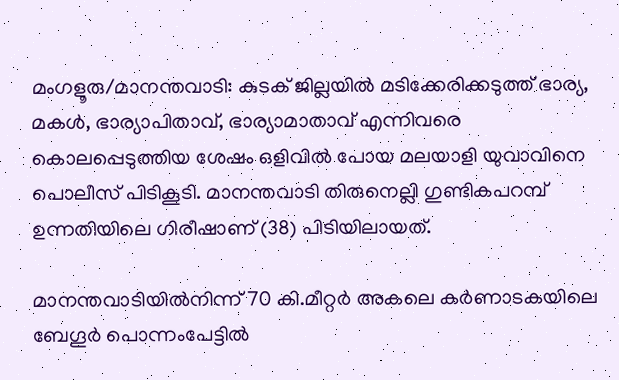മംഗളൂരു/മാനന്തവാടി: കുടക് ജില്ലയിൽ മടിക്കേരിക്കടുത്ത് ഭാര്യ, മകൾ, ഭാര്യാപിതാവ്, ഭാര്യാമാതാവ് എന്നിവരെ കൊലപ്പെടുത്തിയ ശേഷം ഒളിവിൽ പോയ മലയാളി യുവാവിനെ പൊലീസ് പിടികൂടി. മാനന്തവാടി തിരുനെല്ലി ഗുണ്ടികപറമ്പ് ഉന്നതിയിലെ ഗിരീഷാണ് (38) പിടിയിലായത്.

മാനന്തവാടിയിൽനിന്ന് 70 കി.മീറ്റർ അകലെ കർണാടകയിലെ ബേഗൂർ പൊന്നംപേട്ടിൽ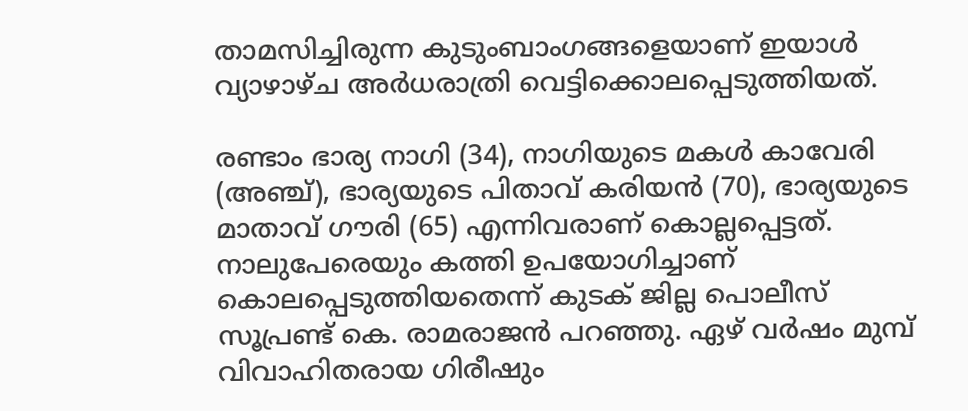താമസിച്ചിരുന്ന കുടുംബാംഗങ്ങളെയാണ് ഇയാൾ വ്യാഴാഴ്ച അർധരാത്രി വെട്ടിക്കൊലപ്പെടുത്തിയത്.

രണ്ടാം ഭാര്യ നാഗി (34), നാഗിയുടെ മകൾ കാവേരി (അഞ്ച്), ഭാര്യയുടെ പിതാവ് കരിയൻ (70), ഭാര്യയുടെ മാതാവ് ഗൗരി (65) എന്നിവരാണ് കൊല്ലപ്പെട്ടത്. നാലുപേരെയും കത്തി ഉപയോഗിച്ചാണ് കൊലപ്പെടുത്തിയതെന്ന് കുടക് ജില്ല പൊലീസ് സൂപ്രണ്ട് കെ. രാമരാജൻ പറഞ്ഞു. ഏഴ് വർഷം മുമ്പ് വിവാഹിതരായ ഗിരീഷും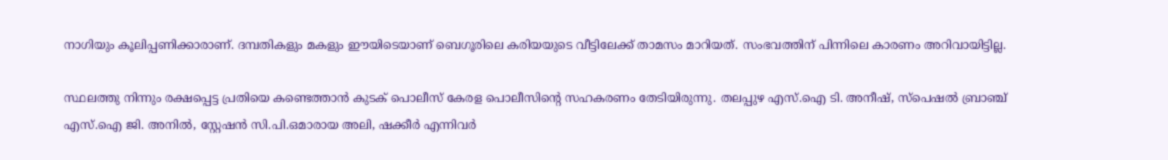നാഗിയും കൂലിപ്പണിക്കാരാണ്. ദമ്പതികളും മകളും ഈയിടെയാണ് ബെഗൂരിലെ കരിയയുടെ വീട്ടിലേക്ക് താമസം മാറിയത്. സംഭവത്തിന് പിന്നിലെ കാരണം അറിവായിട്ടില്ല.

സ്ഥലത്തു നിന്നും രക്ഷപ്പെട്ട പ്രതിയെ കണ്ടെത്താൻ കുടക് പൊലീസ് കേരള പൊലീസിന്റെ സഹകരണം തേടിയിരുന്നു. തലപ്പുഴ എസ്.ഐ ടി. അനീഷ്, സ്പെഷൽ ബ്രാഞ്ച് എസ്.ഐ ജി. അനിൽ, സ്റ്റേഷൻ സി.പി.ഒമാരായ അലി, ഷക്കീർ എന്നിവർ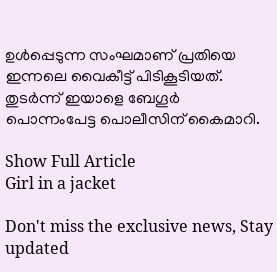ഉൾപ്പെടുന്ന സംഘമാണ് പ്രതിയെ ഇന്നലെ വൈകീട്ട് പിടികൂടിയത്. തുടർന്ന് ഇയാളെ ബേഗൂർ പൊന്നംപേട്ട പൊലീസിന് കൈമാറി.

Show Full Article
Girl in a jacket

Don't miss the exclusive news, Stay updated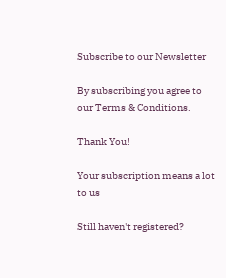Subscribe to our Newsletter

By subscribing you agree to our Terms & Conditions.

Thank You!

Your subscription means a lot to us

Still haven't registered?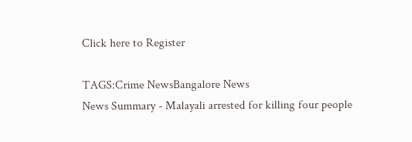Click here to Register

TAGS:Crime NewsBangalore News
News Summary - Malayali arrested for killing four people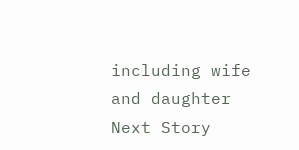including wife and daughter
Next Story